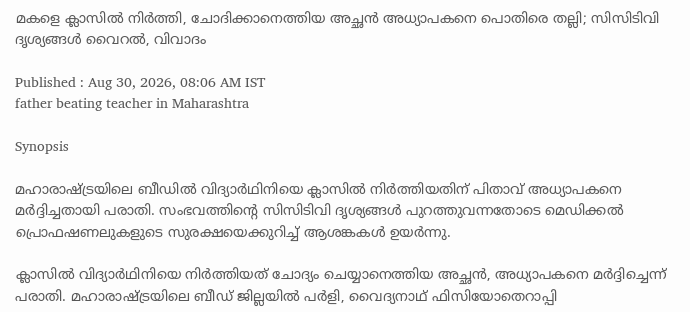മകളെ ക്ലാസിൽ നിർത്തി, ചോദിക്കാനെത്തിയ അച്ഛൻ അധ്യാപകനെ പൊതിരെ തല്ലി; സിസിടിവി ദൃശ്യങ്ങൾ വൈറൽ, വിവാദം

Published : Aug 30, 2026, 08:06 AM IST
father beating teacher in Maharashtra

Synopsis

മഹാരാഷ്ട്രയിലെ ബീഡിൽ വിദ്യാർഥിനിയെ ക്ലാസിൽ നിർത്തിയതിന് പിതാവ് അധ്യാപകനെ മർദ്ദിച്ചതായി പരാതി. സംഭവത്തിന്‍റെ സിസിടിവി ദൃശ്യങ്ങൾ പുറത്തുവന്നതോടെ മെഡിക്കൽ പ്രൊഫഷണലുകളുടെ സുരക്ഷയെക്കുറിച്ച് ആശങ്കകൾ ഉയർന്നു.

ക്ലാസിൽ വിദ്യാർഥിനിയെ നിർത്തിയത് ചോദ്യം ചെയ്യാനെത്തിയ അച്ഛൻ, അധ്യാപകനെ മർദ്ദിച്ചെന്ന് പരാതി. മഹാരാഷ്ട്രയിലെ ബീഡ് ജില്ലയിൽ പർളി, വൈദ്യനാഥ് ഫിസിയോതെറാപ്പി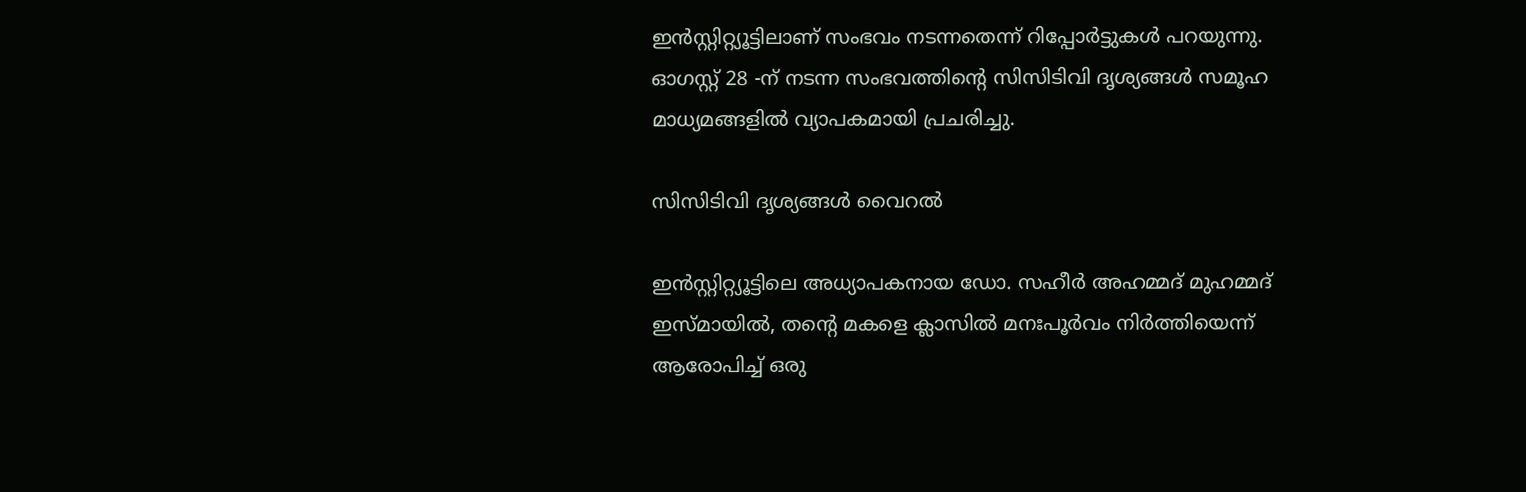ഇൻസ്റ്റിറ്റ്യൂട്ടിലാണ് സംഭവം നടന്നതെന്ന് റിപ്പോർട്ടുകൾ പറയുന്നു. ഓഗസ്റ്റ് 28 -ന് നടന്ന സംഭവത്തിന്‍റെ സിസിടിവി ദൃശ്യങ്ങൾ സമൂഹ മാധ്യമങ്ങളിൽ വ്യാപകമായി പ്രചരിച്ചു.

സിസിടിവി ദൃശ്യങ്ങൾ വൈറൽ

ഇൻസ്റ്റിറ്റ്യൂട്ടിലെ അധ്യാപകനായ ഡോ. സഹീർ അഹമ്മദ് മുഹമ്മദ് ഇസ്മായിൽ, തന്‍റെ മകളെ ക്ലാസിൽ മനഃപൂർവം നിർത്തിയെന്ന് ആരോപിച്ച് ഒരു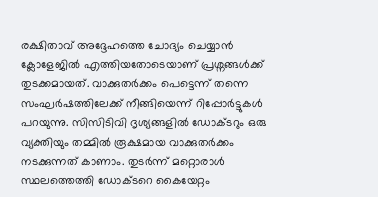രക്ഷിതാവ് അദ്ദേഹത്തെ ചോദ്യം ചെയ്യാൻ ക്ലോളേജിൽ എത്തിയതോടെയാണ് പ്രശ്നങ്ങൾക്ക് തുടക്കമായത്. വാക്കുതർക്കം പെട്ടെന്ന് തന്നെ സംഘർഷത്തിലേക്ക് നീങ്ങിയെന്ന് റിപ്പോർട്ടുകൾ പറയുന്നു. സിസിടിവി ദൃശ്യങ്ങളിൽ ഡോക്ടറും ഒരു വ്യക്തിയും തമ്മിൽ രൂക്ഷമായ വാക്കുതർക്കം നടക്കുന്നത് കാണാം. തുടർന്ന് മറ്റൊരാൾ സ്ഥലത്തെത്തി ഡോക്ടറെ കൈയേറ്റം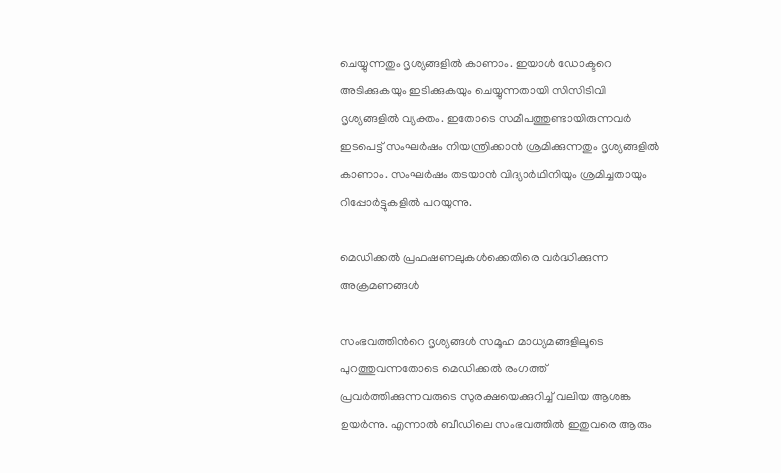ചെയ്യുന്നതും ദൃശ്യങ്ങളിൽ കാണാം. ഇയാൾ ഡോക്ടറെ അടിക്കുകയും ഇടിക്കുകയും ചെയ്യുന്നതായി സിസിടിവി ദൃശ്യങ്ങളിൽ വ്യക്തം. ഇതോടെ സമീപത്തുണ്ടായിരുന്നവർ ഇടപെട്ട് സംഘർഷം നിയന്ത്രിക്കാൻ ശ്രമിക്കുന്നതും ദൃശ്യങ്ങളിൽ കാണാം. സംഘർഷം തടയാൻ വിദ്യാർഥിനിയും ശ്രമിച്ചതായും റിപ്പോർട്ടുകളിൽ പറയുന്നു.

മെഡിക്കൽ പ്രഫഷണലുകൾക്കെതിരെ വർദ്ധിക്കുന്ന അക്രമണങ്ങൾ

സംഭവത്തിന്‍റെ ദൃശ്യങ്ങൾ സമൂഹ മാധ്യമങ്ങളിലൂടെ പുറത്തുവന്നതോടെ മെഡിക്കൽ രംഗത്ത് പ്രവർത്തിക്കുന്നവരുടെ സുരക്ഷയെക്കുറിച്ച് വലിയ ആശങ്ക ഉയർന്നു. എന്നാൽ ബീഡിലെ സംഭവത്തിൽ ഇതുവരെ ആരും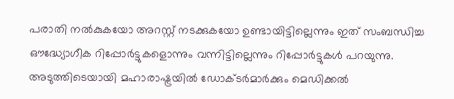പരാതി നൽകുകയോ അറസ്റ്റ് നടക്കുകയോ ഉണ്ടായിട്ടില്ലെന്നും ഇത് സംബന്ധിച്ച ഔദ്ധ്യോഗീക റിപ്പോർട്ടുകളൊന്നും വന്നിട്ടില്ലെന്നും റിപ്പോർട്ടുകൾ പറയുന്നു. അടുത്തിടെയായി മഹാരാഷ്ട്രയിൽ ഡോക്ടർമാർക്കും മെഡിക്കൽ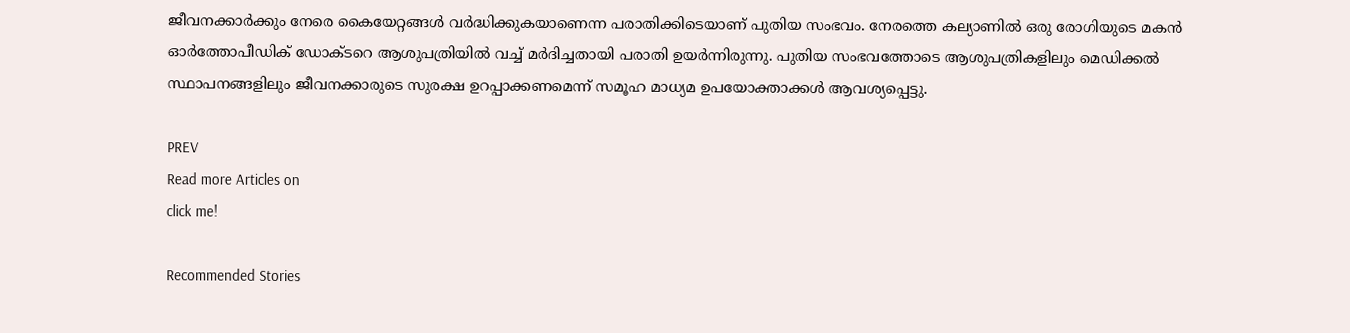ജീവനക്കാർക്കും നേരെ കൈയേറ്റങ്ങൾ വർദ്ധിക്കുകയാണെന്ന പരാതിക്കിടെയാണ് പുതിയ സംഭവം. നേരത്തെ കല്യാണിൽ ഒരു രോഗിയുടെ മകൻ ഓർത്തോപീഡിക് ഡോക്ടറെ ആശുപത്രിയിൽ വച്ച് മർദിച്ചതായി പരാതി ഉയർന്നിരുന്നു. പുതിയ സംഭവത്തോടെ ആശുപത്രികളിലും മെഡിക്കൽ സ്ഥാപനങ്ങളിലും ജീവനക്കാരുടെ സുരക്ഷ ഉറപ്പാക്കണമെന്ന് സമൂഹ മാധ്യമ ഉപയോക്താക്കൾ ആവശ്യപ്പെട്ടു.

PREV
Read more Articles on
click me!

Recommended Stories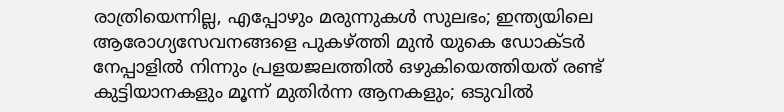രാത്രിയെന്നില്ല, എപ്പോഴും മരുന്നുകൾ സുലഭം; ഇന്ത്യയിലെ ആരോഗ്യസേവനങ്ങളെ പുകഴ്ത്തി മുൻ യുകെ ഡോക്ടർ
നേപ്പാളിൽ നിന്നും പ്രളയജലത്തിൽ ഒഴുകിയെത്തിയത് രണ്ട് കുട്ടിയാനകളും മൂന്ന് മുതിർന്ന ആനകളും; ഒടുവിൽ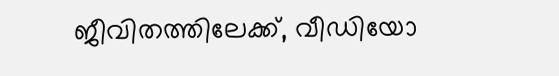ജീവിതത്തിലേക്ക്, വീഡിയോ